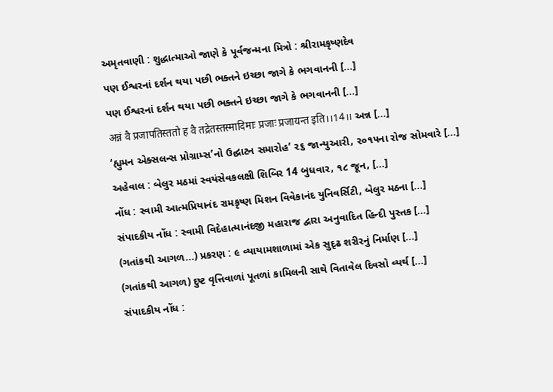અમૃતવાણી : શુદ્ધાત્માઓ જાણે કે પૂર્વજન્મના મિત્રો : શ્રીરામકૃષ્ણદેવ
પણ ઈશ્વરનાં દર્શન થયા પછી ભક્તને ઇચ્છા જાગે કે ભગવાનની [...]
પણ ઈશ્વરનાં દર્શન થયા પછી ભક્તને ઇચ્છા જાગે કે ભગવાનની [...]
अन्नं वै प्रजापतिस्ततो ह वै तद्रेतस्तस्मादिमाः प्रजाः प्रजायन्त इति।।14।। અન્ન [...]
‘હ્યુમન એક્સલન્સ પ્રોગ્રામ્સ’નો ઉદ્ઘાટન સમારોહ’ ૨૬ જાન્યુઆરી, ૨૦૧૫ના રોજ સોમવારે [...]
અહેવાલ : બેલુર મઠમાં સ્વયંસેવકલક્ષી શિબિર 14 બુધવાર, ૧૮ જૂન, [...]
નોંધ : સ્વામી આત્મપ્રિયાનંદ રામકૃષ્ણ મિશન વિવેકાનંદ યુનિવર્સિટી, બેલુર મઠના [...]
સંપાદકીય નોંધ : સ્વામી વિદેહાત્માનંદજી મહારાજ દ્વારા અનુવાદિત હિન્દી પુસ્તક [...]
(ગતાંકથી આગળ...) પ્રકરણ : ૯ વ્યાયામશાળામાં એક સુદૃઢ શરીરનું નિર્માણ [...]
(ગતાંકથી આગળ) દુષ્ટ વૃત્તિવાળાં પૂતળાં કામિલની સાથે વિતાવેલ દિવસો વ્યર્થ [...]
સંપાદકીય નોંધ :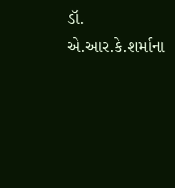ડૉ. એ.આર.કે.શર્માના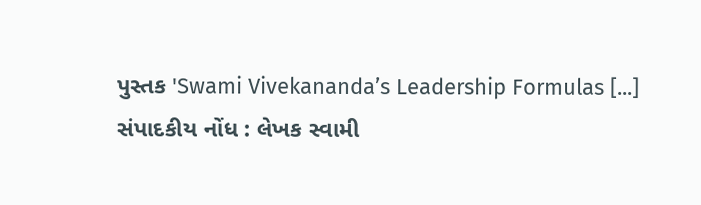પુસ્તક 'Swami Vivekananda’s Leadership Formulas [...]
સંપાદકીય નોંધ : લેખક સ્વામી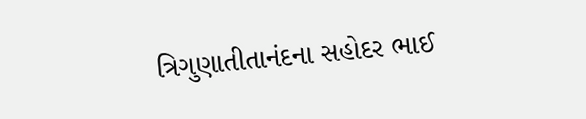ત્રિગુણાતીતાનંદના સહોદર ભાઈ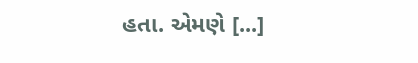હતા. એમણે [...]